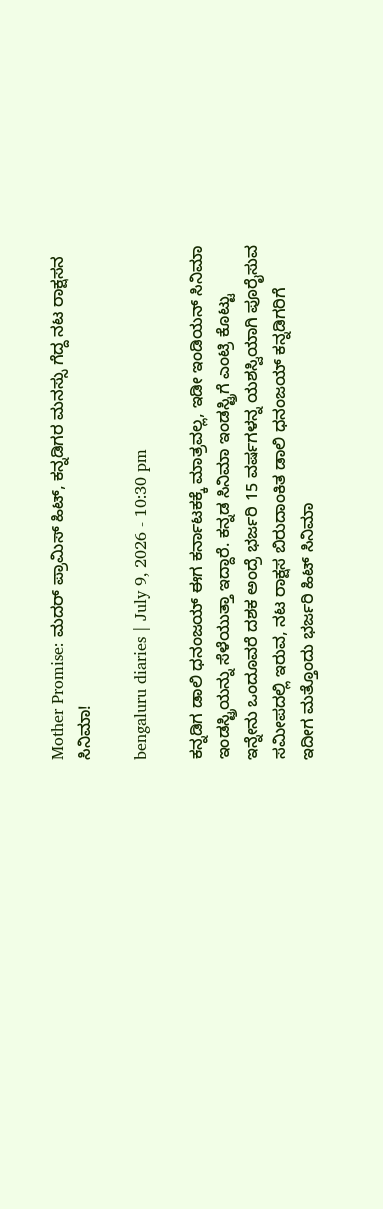Mother Promise: ಮದರ್ ಪ್ರಾಮಿಸ್ ಹಿಟ್, ಕನ್ನಡಿಗರ ಮನಸ್ಸು ಗೆದ್ದ ನಟ ರಾಕ್ಷಸನ ಸಿನಿಮಾ!

bengaluru diaries | July 9, 2026 - 10:30 pm

ಕನ್ನಡಿಗ ಡಾಲಿ ಧನಂಜಯ್ ಈಗ ಕರ್ನಾಟಕಕ್ಕೆ ಮಾತ್ರವಲ್ಲ, ಇಡೀ ಇಂಡಿಯನ್ ಸಿನಿಮಾ ಇಂಡಸ್ಟ್ರಿಯನ್ನು ಸೆಳೆಯುತ್ತಾ ಇದ್ದಾರೆ. ಕನ್ನಡ ಸಿನಿಮಾ ಇಂಡಸ್ಟ್ರಿಗೆ ಎಂಟ್ರಿ ಕೊಟ್ಟು ಇನ್ನೇನು ಒಂದೂವರೆ ದಶಕ ಅಂದ್ರೆ ಭರ್ಜರಿ 15 ವರ್ಷಗಳನ್ನ ಯಶಸ್ವಿಯಾಗಿ ಪೂರೈಸುವ ಸಮೀಪದಲ್ಲಿ ಇರುವ, ನಟ ರಾಕ್ಷಸ ಬಿರುದಾಂಕಿತ ಡಾಲಿ ಧನಂಜಯ್ ಕನ್ನಡಿಗರಿಗೆ ಇದೀಗ ಮತ್ತೊಂದು ಭರ್ಜರಿ ಹಿಟ್ ಸಿನಿಮಾ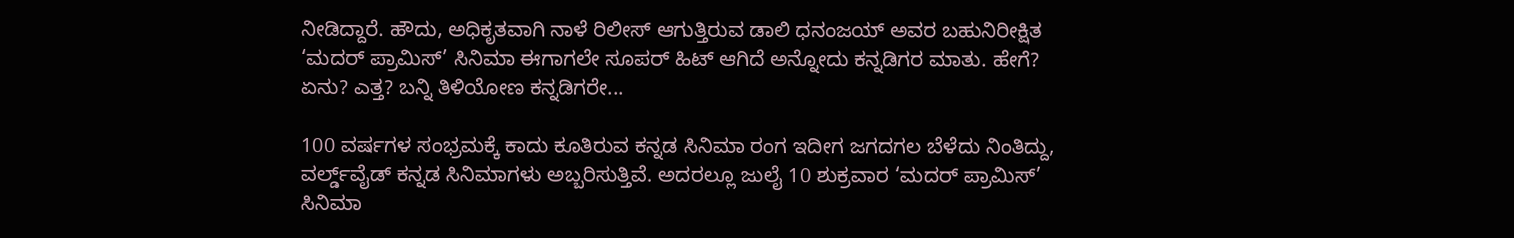ನೀಡಿದ್ದಾರೆ. ಹೌದು, ಅಧಿಕೃತವಾಗಿ ನಾಳೆ ರಿಲೀಸ್ ಆಗುತ್ತಿರುವ ಡಾಲಿ ಧನಂಜಯ್ ಅವರ ಬಹುನಿರೀಕ್ಷಿತ ‘ಮದರ್ ಪ್ರಾಮಿಸ್’ ಸಿನಿಮಾ ಈಗಾಗಲೇ ಸೂಪರ್ ಹಿಟ್ ಆಗಿದೆ ಅನ್ನೋದು ಕನ್ನಡಿಗರ ಮಾತು. ಹೇಗೆ? ಏನು? ಎತ್ತ? ಬನ್ನಿ ತಿಳಿಯೋಣ ಕನ್ನಡಿಗರೇ...

100 ವರ್ಷಗಳ ಸಂಭ್ರಮಕ್ಕೆ ಕಾದು ಕೂತಿರುವ ಕನ್ನಡ ಸಿನಿಮಾ ರಂಗ ಇದೀಗ ಜಗದಗಲ ಬೆಳೆದು ನಿಂತಿದ್ದು, ವರ್ಲ್ಡ್‌ವೈಡ್ ಕನ್ನಡ ಸಿನಿಮಾಗಳು ಅಬ್ಬರಿಸುತ್ತಿವೆ. ಅದರಲ್ಲೂ ಜುಲೈ 10 ಶುಕ್ರವಾರ ‘ಮದರ್ ಪ್ರಾಮಿಸ್’ ಸಿನಿಮಾ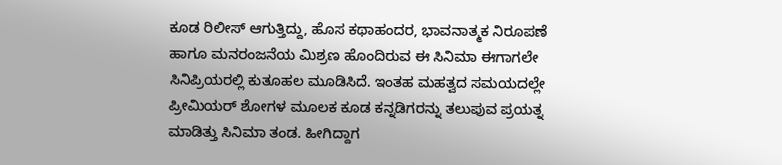ಕೂಡ ರಿಲೀಸ್ ಆಗುತ್ತಿದ್ದು, ಹೊಸ ಕಥಾಹಂದರ, ಭಾವನಾತ್ಮಕ ನಿರೂಪಣೆ ಹಾಗೂ ಮನರಂಜನೆಯ ಮಿಶ್ರಣ ಹೊಂದಿರುವ ಈ ಸಿನಿಮಾ ಈಗಾಗಲೇ ಸಿನಿಪ್ರಿಯರಲ್ಲಿ ಕುತೂಹಲ ಮೂಡಿಸಿದೆ. ಇಂತಹ ಮಹತ್ವದ ಸಮಯದಲ್ಲೇ ಪ್ರೀಮಿಯರ್ ಶೋಗಳ ಮೂಲಕ ಕೂಡ ಕನ್ನಡಿಗರನ್ನು ತಲುಪುವ ಪ್ರಯತ್ನ ಮಾಡಿತ್ತು ಸಿನಿಮಾ ತಂಡ. ಹೀಗಿದ್ದಾಗ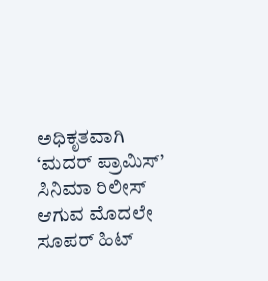ಅಧಿಕೃತವಾಗಿ ‘ಮದರ್ ಪ್ರಾಮಿಸ್’ ಸಿನಿಮಾ ರಿಲೀಸ್ ಆಗುವ ಮೊದಲೇ ಸೂಪರ್ ಹಿಟ್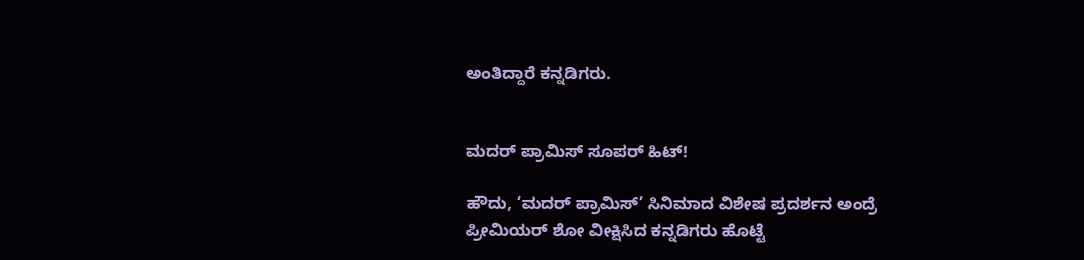ಅಂತಿದ್ದಾರೆ ಕನ್ನಡಿಗರು.


ಮದರ್ ಪ್ರಾಮಿಸ್ ಸೂಪರ್ ಹಿಟ್!

ಹೌದು, ‘ಮದರ್ ಪ್ರಾಮಿಸ್’ ಸಿನಿಮಾದ ವಿಶೇಷ ಪ್ರದರ್ಶನ ಅಂದ್ರೆ ಪ್ರೀಮಿಯರ್ ಶೋ ವೀಕ್ಷಿಸಿದ ಕನ್ನಡಿಗರು ಹೊಟ್ಟೆ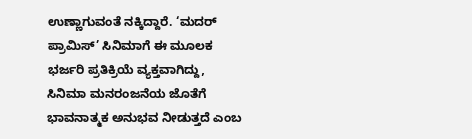ಉಣ್ಣಾಗುವಂತೆ ನಕ್ಕಿದ್ದಾರೆ. ‘ಮದರ್ ಪ್ರಾಮಿಸ್’ ಸಿನಿಮಾಗೆ ಈ ಮೂಲಕ ಭರ್ಜರಿ ಪ್ರತಿಕ್ರಿಯೆ ವ್ಯಕ್ತವಾಗಿದ್ದು, ಸಿನಿಮಾ ಮನರಂಜನೆಯ ಜೊತೆಗೆ ಭಾವನಾತ್ಮಕ ಅನುಭವ ನೀಡುತ್ತದೆ ಎಂಬ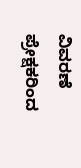ವಿವರಣೆ ಪ್ರೇಕ್ಷಕರಿಂದ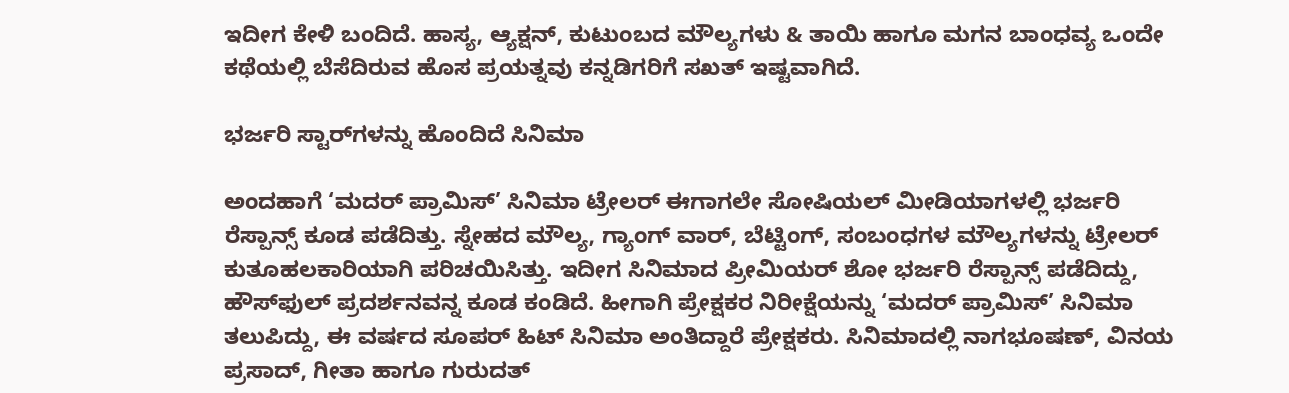ಇದೀಗ ಕೇಳಿ ಬಂದಿದೆ. ಹಾಸ್ಯ, ಆ್ಯಕ್ಷನ್, ಕುಟುಂಬದ ಮೌಲ್ಯಗಳು & ತಾಯಿ ಹಾಗೂ ಮಗನ ಬಾಂಧವ್ಯ ಒಂದೇ ಕಥೆಯಲ್ಲಿ ಬೆಸೆದಿರುವ ಹೊಸ ಪ್ರಯತ್ನವು ಕನ್ನಡಿಗರಿಗೆ ಸಖತ್ ಇಷ್ಟವಾಗಿದೆ.

ಭರ್ಜರಿ ಸ್ಟಾರ್‌ಗಳನ್ನು ಹೊಂದಿದೆ ಸಿನಿಮಾ

ಅಂದಹಾಗೆ ‘ಮದರ್ ಪ್ರಾಮಿಸ್’ ಸಿನಿಮಾ ಟ್ರೇಲರ್ ಈಗಾಗಲೇ ಸೋಷಿಯಲ್ ಮೀಡಿಯಾಗಳಲ್ಲಿ ಭರ್ಜರಿ ರೆಸ್ಪಾನ್ಸ್ ಕೂಡ ಪಡೆದಿತ್ತು. ಸ್ನೇಹದ ಮೌಲ್ಯ, ಗ್ಯಾಂಗ್ ವಾರ್, ಬೆಟ್ಟಿಂಗ್, ಸಂಬಂಧಗಳ ಮೌಲ್ಯಗಳನ್ನು ಟ್ರೇಲರ್ ಕುತೂಹಲಕಾರಿಯಾಗಿ ಪರಿಚಯಿಸಿತ್ತು. ಇದೀಗ ಸಿನಿಮಾದ ಪ್ರೀಮಿಯರ್ ಶೋ ಭರ್ಜರಿ ರೆಸ್ಪಾನ್ಸ್ ಪಡೆದಿದ್ದು, ಹೌಸ್‌ಫುಲ್ ಪ್ರದರ್ಶನವನ್ನ ಕೂಡ ಕಂಡಿದೆ. ಹೀಗಾಗಿ ಪ್ರೇಕ್ಷಕರ ನಿರೀಕ್ಷೆಯನ್ನು ‘ಮದರ್ ಪ್ರಾಮಿಸ್’ ಸಿನಿಮಾ ತಲುಪಿದ್ದು, ಈ ವರ್ಷದ ಸೂಪರ್ ಹಿಟ್ ಸಿನಿಮಾ ಅಂತಿದ್ದಾರೆ ಪ್ರೇಕ್ಷಕರು. ಸಿನಿಮಾದಲ್ಲಿ ನಾಗಭೂಷಣ್, ವಿನಯ ಪ್ರಸಾದ್, ಗೀತಾ ಹಾಗೂ ಗುರುದತ್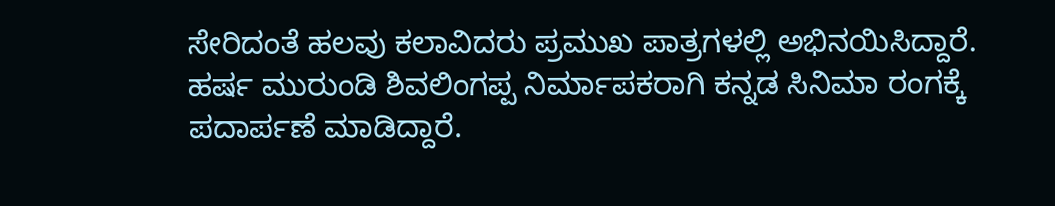ಸೇರಿದಂತೆ ಹಲವು ಕಲಾವಿದರು ಪ್ರಮುಖ ಪಾತ್ರಗಳಲ್ಲಿ ಅಭಿನಯಿಸಿದ್ದಾರೆ. ಹರ್ಷ ಮುರುಂಡಿ ಶಿವಲಿಂಗಪ್ಪ ನಿರ್ಮಾಪಕರಾಗಿ ಕನ್ನಡ ಸಿನಿಮಾ ರಂಗಕ್ಕೆ ಪದಾರ್ಪಣೆ ಮಾಡಿದ್ದಾರೆ.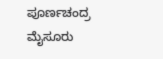ಪೂರ್ಣಚಂದ್ರ ಮೈಸೂರು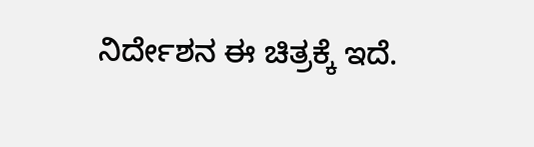ನಿರ್ದೇಶನ ಈ ಚಿತ್ರಕ್ಕೆ ಇದೆ.